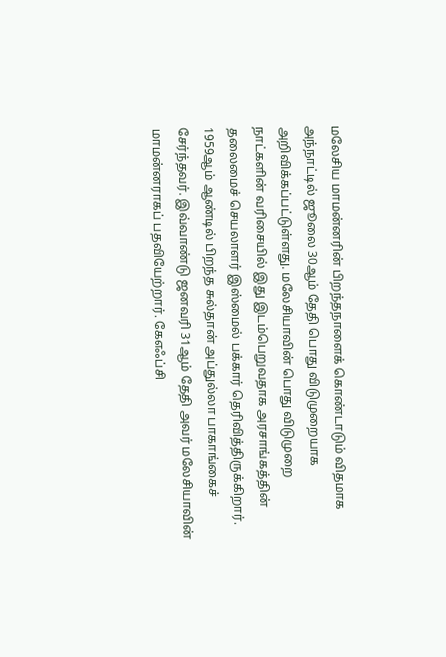மலேசிய மாமன்னரின் பிறந்தநாளைக் கொண்டாடும் விதமாக அந்நாட்டில் ஜூலை 30ஆம் தேதி பொது விடுமுறையாக அறிவிக்கப்பட்டுள்ளது. மலேசியாவின் பொது விடுமுறை நாட்களின் வரிசையில் இது இடம்பெறுவதாக அரசாங்கத்தின் தலைமைச் செயலாளர் இஸ்மைல் பக்கார் தெரிவித்திருக்கிறார்.
1959ஆம் ஆண்டில் பிறந்த சுல்தான் அப்துல்லா பாகாங்கைச் சேர்ந்தவர். இவ்வாண்டு ஜனவரி 31ஆம் தேதி அவர் மலேசியாவின் மாமன்னராகப் பதவியேற்றார். கேஎஃப்சி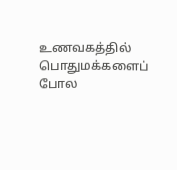உணவகத்தில் பொதுமக்களைப் போல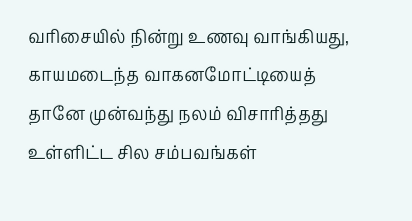வரிசையில் நின்று உணவு வாங்கியது, காயமடைந்த வாகனமோட்டியைத் தானே முன்வந்து நலம் விசாரித்தது உள்ளிட்ட சில சம்பவங்கள்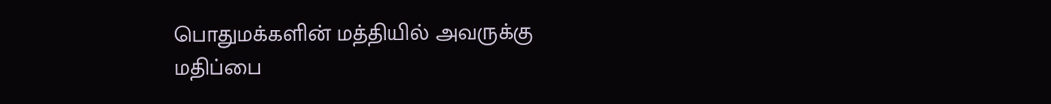பொதுமக்களின் மத்தியில் அவருக்கு மதிப்பை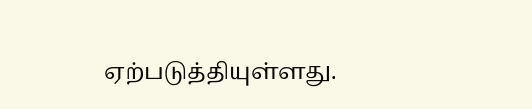ஏற்படுத்தியுள்ளது.